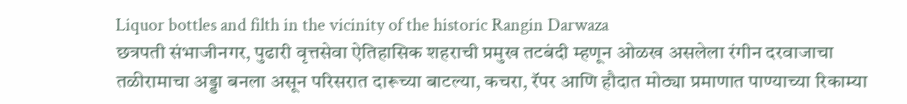Liquor bottles and filth in the vicinity of the historic Rangin Darwaza
छत्रपती संभाजीनगर, पुढारी वृत्तसेवा ऐतिहासिक शहराची प्रमुख तटबंदी म्हणून ओळख असलेला रंगीन दरवाजाचा तळीरामाचा अड्डा बनला असून परिसरात दारूच्या बाटल्या, कचरा, रॅपर आणि हौदात मोठ्या प्रमाणात पाण्याच्या रिकाम्या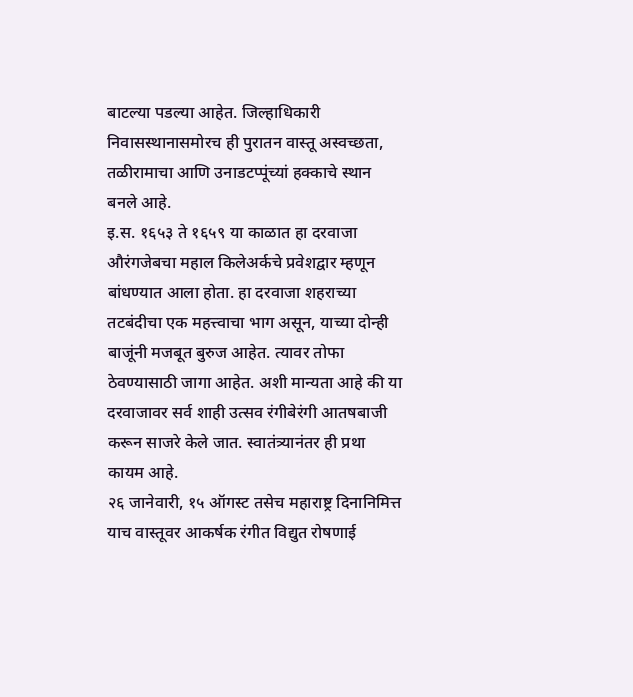बाटल्या पडल्या आहेत. जिल्हाधिकारी निवासस्थानासमोरच ही पुरातन वास्तू अस्वच्छता, तळीरामाचा आणि उनाडटप्पूंच्यां हक्काचे स्थान बनले आहे.
इ.स. १६५३ ते १६५९ या काळात हा दरवाजा औरंगजेबचा महाल किलेअर्कचे प्रवेशद्वार म्हणून बांधण्यात आला होता. हा दरवाजा शहराच्या तटबंदीचा एक महत्त्वाचा भाग असून, याच्या दोन्ही बाजूंनी मजबूत बुरुज आहेत. त्यावर तोफा ठेवण्यासाठी जागा आहेत. अशी मान्यता आहे की या दरवाजावर सर्व शाही उत्सव रंगीबेरंगी आतषबाजी करून साजरे केले जात. स्वातंत्र्यानंतर ही प्रथा कायम आहे.
२६ जानेवारी, १५ ऑगस्ट तसेच महाराष्ट्र दिनानिमित्त याच वास्तूवर आकर्षक रंगीत विद्युत रोषणाई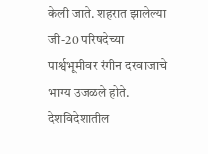केली जाते. शहरात झालेल्या जी-20 परिषदेच्या पार्श्वभूमीवर रंगीन दरवाजाचे भाग्य उजळले होते. देशविदेशातील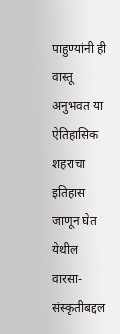पाहुण्यांनी ही वास्तू अनुभवत या ऐतिहासिक शहराचा इतिहास जाणून घेत येथील वारसा-संस्कृतीबद्दल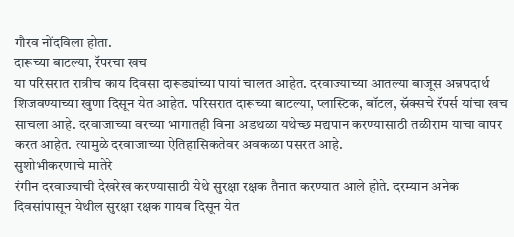गौरव नोंदविला होता.
दारूच्या बाटल्या, रॅपरचा खच
या परिसरात रात्रीच काय दिवसा दारूड्यांच्या पायां चालत आहेत. दरवाज्याच्या आतल्या बाजूस अन्नपदार्थ शिजवण्याच्या खुणा दिसून येत आहेत. परिसरात दारूच्या बाटल्या, प्लास्टिक, बॉटल, स्नॅक्सचे रॅपर्स यांचा खच साचला आहे. दरवाजाच्या वरच्या भागातही विना अडथळा यथेच्छ मद्यपान करण्यासाठी तळीराम याचा वापर करत आहेत. त्यामुळे दरवाजाच्या ऐतिहासिकतेवर अवकळा पसरत आहे.
सुशोभीकरणाचे मातेरे
रंगीन दरवाज्याची देखरेख करण्यासाठी येथे सुरक्षा रक्षक तैनात करण्यात आले होते. दरम्यान अनेक दिवसांपासून येथील सुरक्षा रक्षक गायब दिसून येत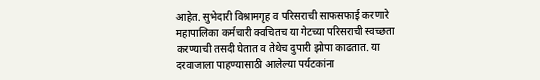आहेत. सुभेदारी विश्रामगृह व परिसराची साफसफाई करणारे महापालिका कर्मचारी क्वचितच या गेटच्या परिसराची स्वच्छता करण्याची तसदी घेतात व तेथेच दुपारी झोपा काढतात. या दरवाजाला पाहण्यासाठी आलेल्या पर्यटकांना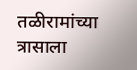तळीरामांच्या त्रासाला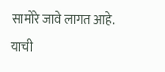सामोरे जावे लागत आहे. याची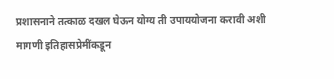प्रशासनाने तत्काळ दखल घेऊन योग्य ती उपाययोजना करावी अशी मागणी इतिहासप्रेमींकडून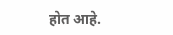होत आहे.